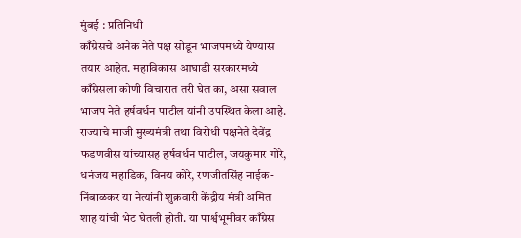मुंबई : प्रतिनिधी
काँग्रेसचे अनेक नेते पक्ष सोडून भाजपमध्ये येण्यास तयार आहेत. महाविकास आघाडी सरकारमध्ये काँग्रेसला कोणी विचारात तरी घेत का, असा सवाल भाजप नेते हर्षवर्धन पाटील यांनी उपस्थित केला आहे.
राज्याचे माजी मुख्यमंत्री तथा विरोधी पक्षनेते देवेंद्र फडणवीस यांच्यासह हर्षवर्धन पाटील, जयकुमार गोरे, धनंजय महाडिक, विनय कोरे, रणजीतसिंह नाईक-निंबाळकर या नेत्यांनी शुक्रवारी केंद्रीय मंत्री अमित शाह यांची भेट घेतली होती. या पार्श्वभूमीवर काँग्रेस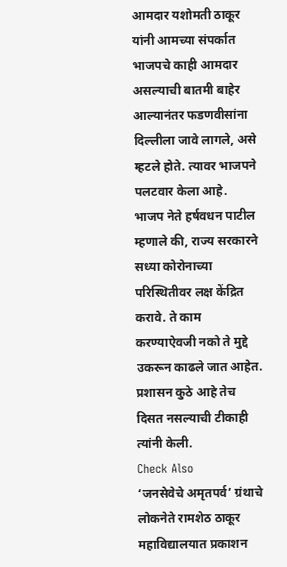आमदार यशोमती ठाकूर यांनी आमच्या संपर्कात भाजपचे काही आमदार असल्याची बातमी बाहेर आल्यानंतर फडणवीसांना दिल्लीला जावे लागले, असे म्हटले होते. त्यावर भाजपने पलटवार केला आहे.
भाजप नेते हर्षवधन पाटील म्हणाले की, राज्य सरकारने सध्या कोरोनाच्या परिस्थितीवर लक्ष केंद्रित करावे. ते काम करण्याऐवजी नको ते मुद्दे उकरून काढले जात आहेत. प्रशासन कुठे आहे तेच दिसत नसल्याची टीकाही त्यांनी केली.
Check Also
‘जनसेवेचे अमृतपर्व’ ग्रंथाचे लोकनेते रामशेठ ठाकूर महाविद्यालयात प्रकाशन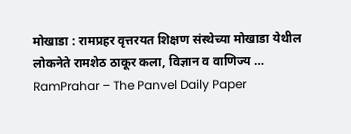मोखाडा : रामप्रहर वृत्तरयत शिक्षण संस्थेच्या मोखाडा येथील लोकनेते रामशेठ ठाकूर कला, विज्ञान व वाणिज्य …
RamPrahar – The Panvel Daily Paper